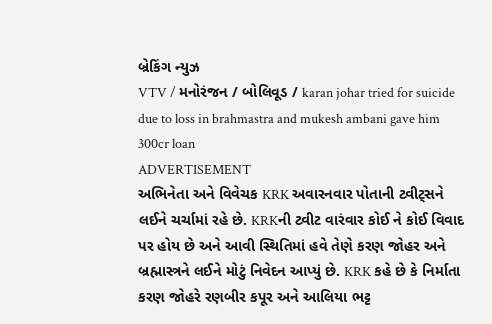બ્રેકિંગ ન્યુઝ
VTV / મનોરંજન / બોલિવૂડ / karan johar tried for suicide due to loss in brahmastra and mukesh ambani gave him 300cr loan
ADVERTISEMENT
અભિનેતા અને વિવેચક KRK અવારનવાર પોતાની ટ્વીટ્સને લઈને ચર્ચામાં રહે છે. KRKની ટ્વીટ વારંવાર કોઈ ને કોઈ વિવાદ પર હોય છે અને આવી સ્થિતિમાં હવે તેણે કરણ જોહર અને બ્રહ્માસ્ત્રને લઈને મોટું નિવેદન આપ્યું છે. KRK કહે છે કે નિર્માતા કરણ જોહરે રણબીર કપૂર અને આલિયા ભટ્ટ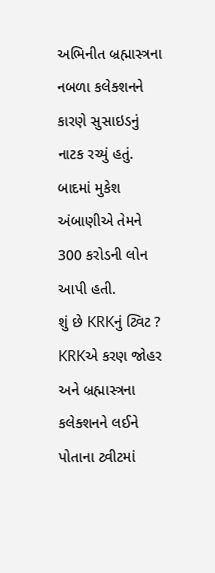અભિનીત બ્રહ્માસ્ત્રના નબળા કલેક્શનને કારણે સુસાઇડનું નાટક રચ્યું હતું. બાદમાં મુકેશ અંબાણીએ તેમને 300 કરોડની લોન આપી હતી.
શું છે KRKનું ટ્વિટ ?
KRKએ કરણ જોહર અને બ્રહ્માસ્ત્રના કલેક્શનને લઈને પોતાના ટ્વીટમાં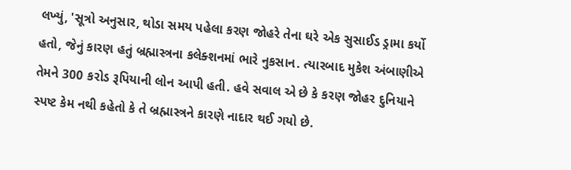લખ્યું, 'સૂત્રો અનુસાર, થોડા સમય પહેલા કરણ જોહરે તેના ઘરે એક સુસાઈડ ડ્રામા કર્યો હતો, જેનું કારણ હતું બ્રહ્માસ્ત્રના કલેક્શનમાં ભારે નુકસાન. ત્યારબાદ મુકેશ અંબાણીએ તેમને 300 કરોડ રૂપિયાની લોન આપી હતી. હવે સવાલ એ છે કે કરણ જોહર દુનિયાને સ્પષ્ટ કેમ નથી કહેતો કે તે બ્રહ્માસ્ત્રને કારણે નાદાર થઈ ગયો છે.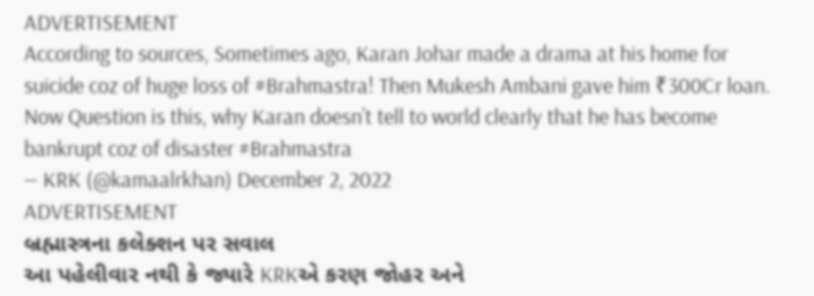ADVERTISEMENT
According to sources, Sometimes ago, Karan Johar made a drama at his home for suicide coz of huge loss of #Brahmastra! Then Mukesh Ambani gave him ₹300Cr loan. Now Question is this, why Karan doesn’t tell to world clearly that he has become bankrupt coz of disaster #Brahmastra
— KRK (@kamaalrkhan) December 2, 2022
ADVERTISEMENT
બ્રહ્માસ્ત્રના કલેક્શન પર સવાલ
આ પહેલીવાર નથી કે જ્યારે KRKએ કરણ જોહર અને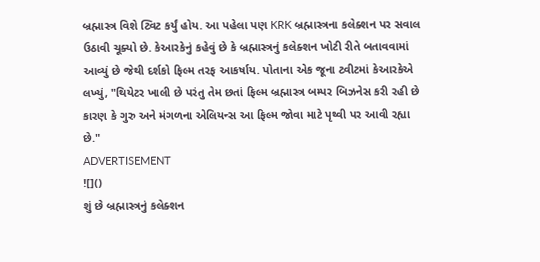બ્રહ્માસ્ત્ર વિશે ટ્વિટ કર્યું હોય. આ પહેલા પણ KRK બ્રહ્માસ્ત્રના કલેક્શન પર સવાલ ઉઠાવી ચૂક્યો છે. કેઆરકેનું કહેવું છે કે બ્રહ્માસ્ત્રનું કલેક્શન ખોટી રીતે બતાવવામાં આવ્યું છે જેથી દર્શકો ફિલ્મ તરફ આકર્ષાય. પોતાના એક જૂના ટ્વીટમાં કેઆરકેએ લખ્યું, "થિયેટર ખાલી છે પરંતુ તેમ છતાં ફિલ્મ બ્રહ્માસ્ત્ર બમ્પર બિઝનેસ કરી રહી છે કારણ કે ગુરુ અને મંગળના એલિયન્સ આ ફિલ્મ જોવા માટે પૃથ્વી પર આવી રહ્યા છે."
ADVERTISEMENT
![]()
શું છે બ્રહ્માસ્ત્રનું કલેક્શન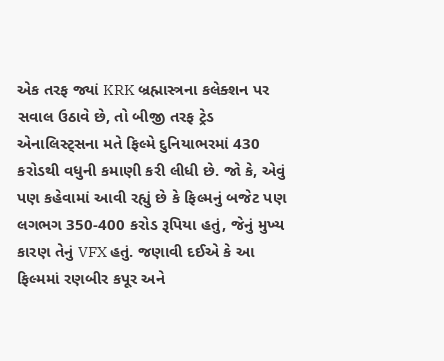એક તરફ જ્યાં KRK બ્રહ્માસ્ત્રના કલેક્શન પર સવાલ ઉઠાવે છે, તો બીજી તરફ ટ્રેડ એનાલિસ્ટ્સના મતે ફિલ્મે દુનિયાભરમાં 430 કરોડથી વધુની કમાણી કરી લીધી છે. જો કે, એવું પણ કહેવામાં આવી રહ્યું છે કે ફિલ્મનું બજેટ પણ લગભગ 350-400 કરોડ રૂપિયા હતું, જેનું મુખ્ય કારણ તેનું VFX હતું. જણાવી દઈએ કે આ ફિલ્મમાં રણબીર કપૂર અને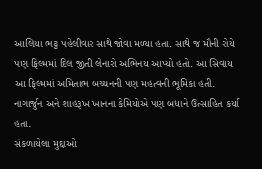આલિયા ભટ્ટ પહેલીવાર સાથે જોવા મળ્યા હતા. સાથે જ મૌની રોયે પણ ફિલ્મમાં દિલ જીતી લેનારો અભિનય આપ્યો હતો. આ સિવાય આ ફિલ્મમાં અમિતાભ બચ્ચનની પણ મહત્વની ભૂમિકા હતી. નાગાર્જુન અને શાહરૂખ ખાનના કેમિયોએ પણ બધાને ઉત્સાહિત કર્યા હતા.
સંકળાયેલા મુદ્દાઓ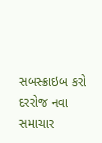સબસ્ક્રાઇબ કરો
દરરોજ નવા સમાચાર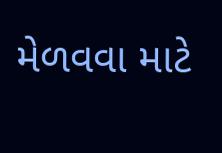મેળવવા માટે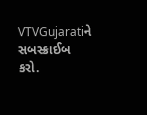VTVGujaratiને સબસ્ક્રાઈબ કરો.